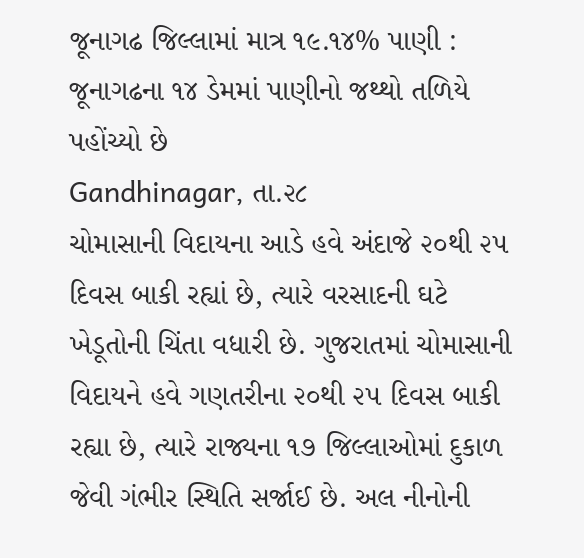જૂનાગઢ જિલ્લામાં માત્ર ૧૯.૧૪% પાણી : જૂનાગઢના ૧૪ ડેમમાં પાણીનો જથ્થો તળિયે પહોંચ્યો છે
Gandhinagar, તા.૨૮
ચોમાસાની વિદાયના આડે હવે અંદાજે ૨૦થી ૨૫ દિવસ બાકી રહ્યાં છે, ત્યારે વરસાદની ઘટે ખેડૂતોની ચિંતા વધારી છે. ગુજરાતમાં ચોમાસાની વિદાયને હવે ગણતરીના ૨૦થી ૨૫ દિવસ બાકી રહ્યા છે, ત્યારે રાજ્યના ૧૭ જિલ્લાઓમાં દુકાળ જેવી ગંભીર સ્થિતિ સર્જાઈ છે. અલ નીનોની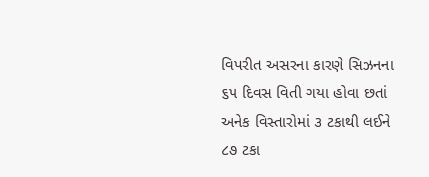વિપરીત અસરના કારણે સિઝનના ૬૫ દિવસ વિતી ગયા હોવા છતાં અનેક વિસ્તારોમાં ૩ ટકાથી લઈને ૮૭ ટકા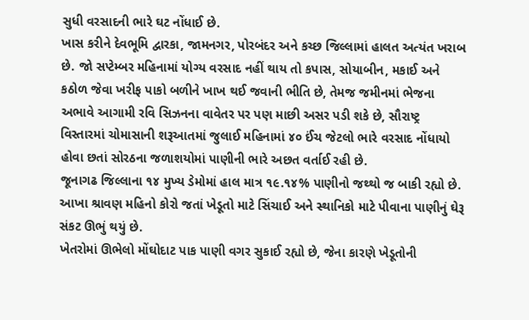સુધી વરસાદની ભારે ઘટ નોંધાઈ છે.
ખાસ કરીને દેવભૂમિ દ્વારકા, જામનગર, પોરબંદર અને કચ્છ જિલ્લામાં હાલત અત્યંત ખરાબ છે. જો સપ્ટેમ્બર મહિનામાં યોગ્ય વરસાદ નહીં થાય તો કપાસ, સોયાબીન, મકાઈ અને કઠોળ જેવા ખરીફ પાકો બળીને ખાખ થઈ જવાની ભીતિ છે, તેમજ જમીનમાં ભેજના અભાવે આગામી રવિ સિઝનના વાવેતર પર પણ માછી અસર પડી શકે છે, સૌરાષ્ટ્ર વિસ્તારમાં ચોમાસાની શરૂઆતમાં જુલાઈ મહિનામાં ૪૦ ઈંચ જેટલો ભારે વરસાદ નોંધાયો હોવા છતાં સોરઠના જળાશયોમાં પાણીની ભારે અછત વર્તાઈ રહી છે.
જૂનાગઢ જિલ્લાના ૧૪ મુખ્ય ડેમોમાં હાલ માત્ર ૧૯.૧૪% પાણીનો જથ્થો જ બાકી રહ્યો છે. આખા શ્રાવણ મહિનો કોરો જતાં ખેડૂતો માટે સિંચાઈ અને સ્થાનિકો માટે પીવાના પાણીનું ઘેરૂ સંકટ ઊભું થયું છે.
ખેતરોમાં ઊભેલો મોંઘોદાટ પાક પાણી વગર સુકાઈ રહ્યો છે, જેના કારણે ખેડૂતોની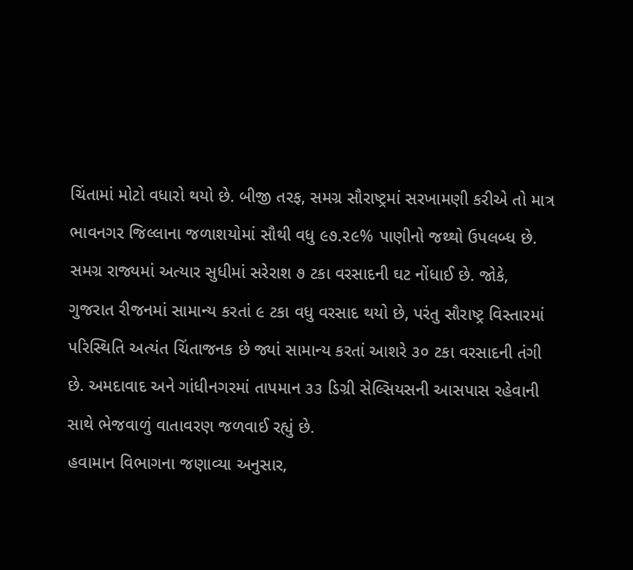ચિંતામાં મોટો વધારો થયો છે. બીજી તરફ, સમગ્ર સૌરાષ્ટ્રમાં સરખામણી કરીએ તો માત્ર ભાવનગર જિલ્લાના જળાશયોમાં સૌથી વધુ ૯૭.૨૯% પાણીનો જથ્થો ઉપલબ્ધ છે.
સમગ્ર રાજ્યમાં અત્યાર સુધીમાં સરેરાશ ૭ ટકા વરસાદની ઘટ નોંધાઈ છે. જોકે, ગુજરાત રીજનમાં સામાન્ય કરતાં ૯ ટકા વધુ વરસાદ થયો છે, પરંતુ સૌરાષ્ટ્ર વિસ્તારમાં પરિસ્થિતિ અત્યંત ચિંતાજનક છે જ્યાં સામાન્ય કરતાં આશરે ૩૦ ટકા વરસાદની તંગી છે. અમદાવાદ અને ગાંધીનગરમાં તાપમાન ૩૩ ડિગ્રી સેલ્સિયસની આસપાસ રહેવાની સાથે ભેજવાળું વાતાવરણ જળવાઈ રહ્યું છે.
હવામાન વિભાગના જણાવ્યા અનુસાર,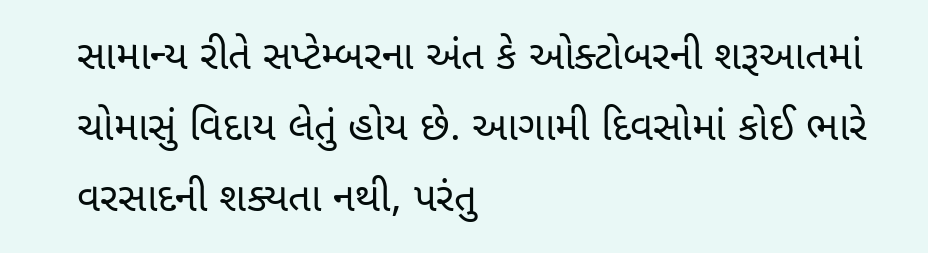સામાન્ય રીતે સપ્ટેમ્બરના અંત કે ઓક્ટોબરની શરૂઆતમાં ચોમાસું વિદાય લેતું હોય છે. આગામી દિવસોમાં કોઈ ભારે વરસાદની શક્યતા નથી, પરંતુ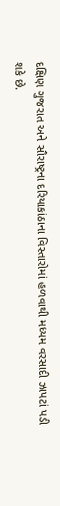દક્ષિણ ગુજરાત અને સૌરાષ્ટ્રના દરિયાકાંઠાના વિસ્તારોમાં હળવાથી મધ્યમ વરસાદી ઝાપટાં પડી શકે છે.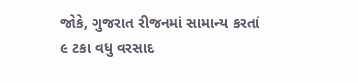જોકે, ગુજરાત રીજનમાં સામાન્ય કરતાં ૯ ટકા વધુ વરસાદ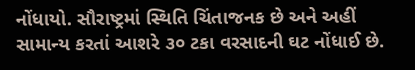નોંધાયો. સૌરાષ્ટ્રમાં સ્થિતિ ચિંતાજનક છે અને અહીં સામાન્ય કરતાં આશરે ૩૦ ટકા વરસાદની ઘટ નોંધાઈ છે.